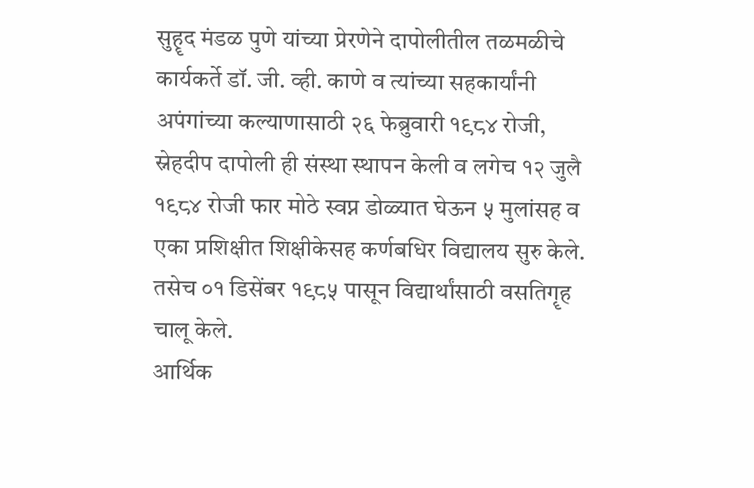सुहॄद मंडळ पुणे यांच्या प्रेरणेने दापोलीतील तळमळीचे कार्यकर्ते डॉ. जी. व्ही. काणे व त्यांच्या सहकार्यांनी अपंगांच्या कल्याणासाठी २६ फेब्रुवारी १९८४ रोजी, स्नेहदीप दापोली ही संस्था स्थापन केली व लगेच १२ जुलै १९८४ रोजी फार मोठे स्वप्न डोळ्यात घेऊन ५ मुलांसह व एका प्रशिक्षीत शिक्षीकेसह कर्णबधिर विद्यालय सुरु केले. तसेच ०१ डिसेंबर १९८५ पासून विद्यार्थांसाठी वसतिगॄह चालू केले.
आर्थिक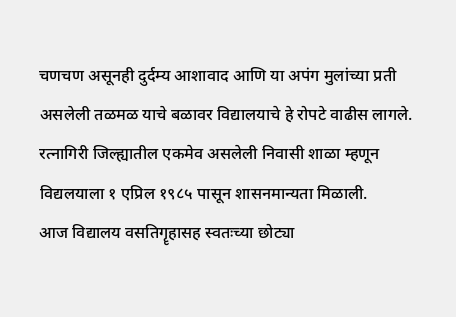चणचण असूनही दुर्दम्य आशावाद आणि या अपंग मुलांच्या प्रती असलेली तळमळ याचे बळावर विद्यालयाचे हे रोपटे वाढीस लागले.
रत्नागिरी जिल्ह्यातील एकमेव असलेली निवासी शाळा म्हणून विद्यलयाला १ एप्रिल १९८५ पासून शासनमान्यता मिळाली.
आज विद्यालय वसतिगॄहासह स्वतःच्या छोट्या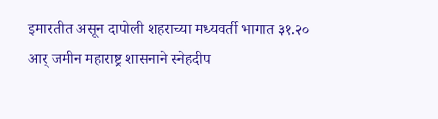इमारतीत असून दापोली शहराच्या मध्यवर्ती भागात ३१.२० आर् जमीन महाराष्ट्र शासनाने स्नेहदीप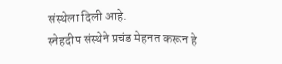संस्थेला दिली आहे.
स्नेहदीप संस्थेने प्रचंड मेहनत करून हे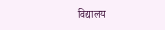विद्यालय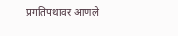प्रगतिपथावर आणले